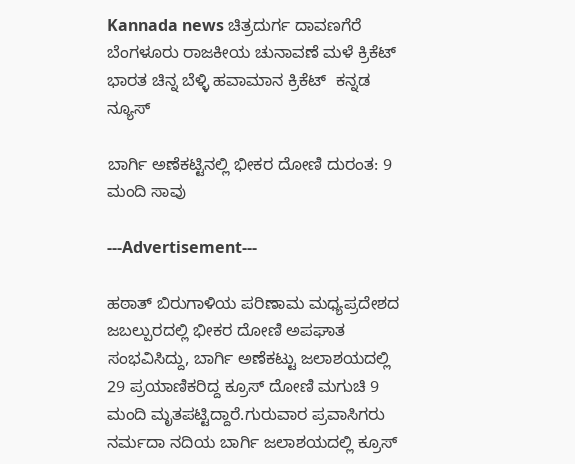Kannada news ಚಿತ್ರದುರ್ಗ ದಾವಣಗೆರೆ ಬೆಂಗಳೂರು ರಾಜಕೀಯ ಚುನಾವಣೆ ಮಳೆ ಕ್ರಿಕೆಟ್ ಭಾರತ ಚಿನ್ನ ಬೆಳ್ಳಿ ಹವಾಮಾನ ಕ್ರಿಕೆಟ್  ಕನ್ನಡ ನ್ಯೂಸ್

ಬಾರ್ಗಿ ಅಣೆಕಟ್ಟಿನಲ್ಲಿ ಭೀಕರ ದೋಣಿ ದುರಂತ: 9 ಮಂದಿ ಸಾವು

---Advertisement---

ಹಠಾತ್‌ ಬಿರುಗಾಳಿಯ ಪರಿಣಾಮ ಮಧ್ಯಪ್ರದೇಶದ ಜಬಲ್ಪುರದಲ್ಲಿ ಭೀಕರ ದೋಣಿ ಅಪಘಾತ ಸಂಭವಿಸಿದ್ದು, ಬಾರ್ಗಿ ಅಣೆಕಟ್ಟು ಜಲಾಶಯದಲ್ಲಿ 29 ಪ್ರಯಾಣಿಕರಿದ್ದ ಕ್ರೂಸ್ ದೋಣಿ ಮಗುಚಿ 9 ಮಂದಿ ಮೃತಪಟ್ಟಿದ್ದಾರೆ.ಗುರುವಾರ ಪ್ರವಾಸಿಗರು ನರ್ಮದಾ ನದಿಯ ಬಾರ್ಗಿ ಜಲಾಶಯದಲ್ಲಿ ಕ್ರೂಸ್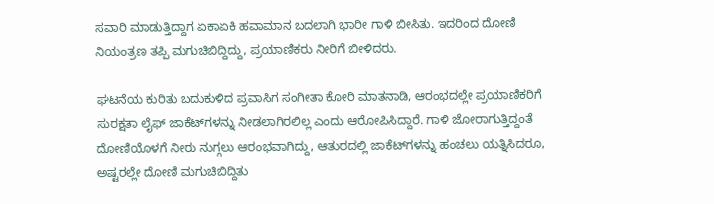ಸವಾರಿ ಮಾಡುತ್ತಿದ್ದಾಗ ಏಕಾಏಕಿ ಹವಾಮಾನ ಬದಲಾಗಿ ಭಾರೀ ಗಾಳಿ ಬೀಸಿತು. ಇದರಿಂದ ದೋಣಿ ನಿಯಂತ್ರಣ ತಪ್ಪಿ ಮಗುಚಿಬಿದ್ದಿದ್ದು, ಪ್ರಯಾಣಿಕರು ನೀರಿಗೆ ಬೀಳಿದರು.

ಘಟನೆಯ ಕುರಿತು ಬದುಕುಳಿದ ಪ್ರವಾಸಿಗ ಸಂಗೀತಾ ಕೋರಿ ಮಾತನಾಡಿ, ಆರಂಭದಲ್ಲೇ ಪ್ರಯಾಣಿಕರಿಗೆ ಸುರಕ್ಷತಾ ಲೈಫ್ ಜಾಕೆಟ್‌ಗಳನ್ನು ನೀಡಲಾಗಿರಲಿಲ್ಲ ಎಂದು ಆರೋಪಿಸಿದ್ದಾರೆ. ಗಾಳಿ ಜೋರಾಗುತ್ತಿದ್ದಂತೆ ದೋಣಿಯೊಳಗೆ ನೀರು ನುಗ್ಗಲು ಆರಂಭವಾಗಿದ್ದು, ಆತುರದಲ್ಲಿ ಜಾಕೆಟ್‌ಗಳನ್ನು ಹಂಚಲು ಯತ್ನಿಸಿದರೂ, ಅಷ್ಟರಲ್ಲೇ ದೋಣಿ ಮಗುಚಿಬಿದ್ದಿತು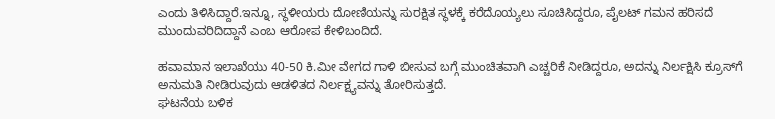ಎಂದು ತಿಳಿಸಿದ್ದಾರೆ.ಇನ್ನೂ, ಸ್ಥಳೀಯರು ದೋಣಿಯನ್ನು ಸುರಕ್ಷಿತ ಸ್ಥಳಕ್ಕೆ ಕರೆದೊಯ್ಯಲು ಸೂಚಿಸಿದ್ದರೂ, ಪೈಲಟ್ ಗಮನ ಹರಿಸದೆ ಮುಂದುವರಿದಿದ್ದಾನೆ ಎಂಬ ಆರೋಪ ಕೇಳಿಬಂದಿದೆ.

ಹವಾಮಾನ ಇಲಾಖೆಯು 40-50 ಕಿ.ಮೀ ವೇಗದ ಗಾಳಿ ಬೀಸುವ ಬಗ್ಗೆ ಮುಂಚಿತವಾಗಿ ಎಚ್ಚರಿಕೆ ನೀಡಿದ್ದರೂ, ಅದನ್ನು ನಿರ್ಲಕ್ಷಿಸಿ ಕ್ರೂಸ್‌ಗೆ ಅನುಮತಿ ನೀಡಿರುವುದು ಆಡಳಿತದ ನಿರ್ಲಕ್ಷ್ಯವನ್ನು ತೋರಿಸುತ್ತದೆ.
ಘಟನೆಯ ಬಳಿಕ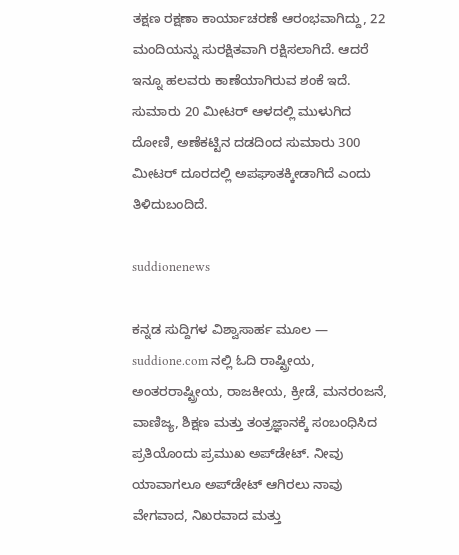ತಕ್ಷಣ ರಕ್ಷಣಾ ಕಾರ್ಯಾಚರಣೆ ಆರಂಭವಾಗಿದ್ದು, 22 ಮಂದಿಯನ್ನು ಸುರಕ್ಷಿತವಾಗಿ ರಕ್ಷಿಸಲಾಗಿದೆ. ಆದರೆ ಇನ್ನೂ ಹಲವರು ಕಾಣೆಯಾಗಿರುವ ಶಂಕೆ ಇದೆ. ಸುಮಾರು 20 ಮೀಟರ್ ಆಳದಲ್ಲಿ ಮುಳುಗಿದ ದೋಣಿ, ಅಣೆಕಟ್ಟಿನ ದಡದಿಂದ ಸುಮಾರು 300 ಮೀಟರ್ ದೂರದಲ್ಲಿ ಅಪಘಾತಕ್ಕೀಡಾಗಿದೆ ಎಂದು ತಿಳಿದುಬಂದಿದೆ.

suddionenews

ಕನ್ನಡ ಸುದ್ದಿಗಳ ವಿಶ್ವಾಸಾರ್ಹ ಮೂಲ — suddione.com ನಲ್ಲಿ ಓದಿ ರಾಷ್ಟ್ರೀಯ, ಅಂತರರಾಷ್ಟ್ರೀಯ, ರಾಜಕೀಯ, ಕ್ರೀಡೆ, ಮನರಂಜನೆ, ವಾಣಿಜ್ಯ, ಶಿಕ್ಷಣ ಮತ್ತು ತಂತ್ರಜ್ಞಾನಕ್ಕೆ ಸಂಬಂಧಿಸಿದ ಪ್ರತಿಯೊಂದು ಪ್ರಮುಖ ಅಪ್‌ಡೇಟ್. ನೀವು ಯಾವಾಗಲೂ ಅಪ್‌ಡೇಟ್ ಆಗಿರಲು ನಾವು ವೇಗವಾದ, ನಿಖರವಾದ ಮತ್ತು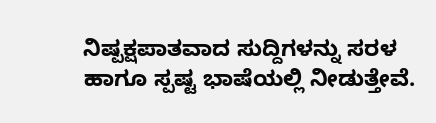ನಿಷ್ಪಕ್ಷಪಾತವಾದ ಸುದ್ದಿಗಳನ್ನು ಸರಳ ಹಾಗೂ ಸ್ಪಷ್ಟ ಭಾಷೆಯಲ್ಲಿ ನೀಡುತ್ತೇವೆ.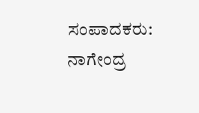ಸಂಪಾದಕರು: ನಾಗೇಂದ್ರ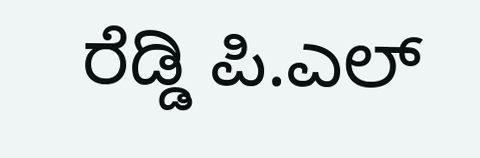ರೆಡ್ಡಿ ಪಿ.ಎಲ್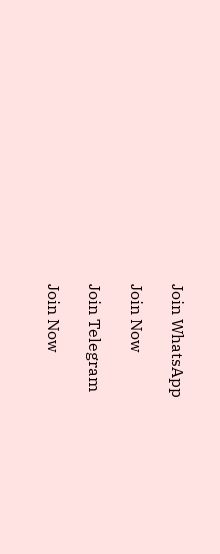Join WhatsApp

Join Now

Join Telegram

Join Now